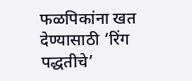फळपिकांना खत देण्यासाठी ‘रिंग पद्धतीचे’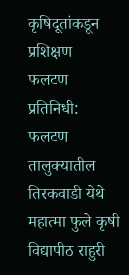कृषिदूतांकडून प्रशिक्षण
फलटण प्रतिनिधी: फलटण तालुक्यातील तिरकवाडी येथे महात्मा फुले कृषी विद्यापीठ राहुरी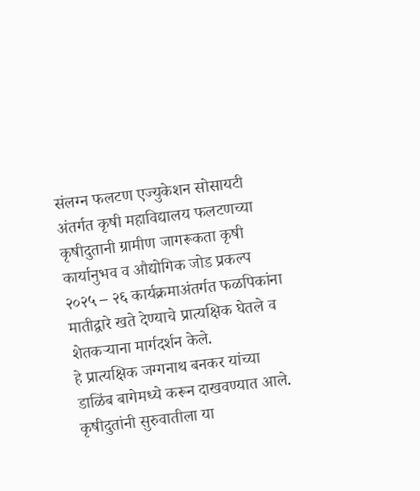संलग्न फलटण एज्युकेशन सोसायटी अंतर्गत कृषी महाविद्यालय फलटणच्या कृषीदुतानी ग्रामीण जागरूकता कृषी कार्यानुभव व औद्योगिक जोड प्रकल्प २०२५ – २६ कार्यक्रमाअंतर्गत फळपिकांना मातीद्वारे खते देण्याचे प्रात्यक्षिक घेतले व शेतकऱ्याना मार्गदर्शन केले.
हे प्रात्यक्षिक जग्गनाथ बनकर यांच्या डाळिंब बागेमध्ये करून दाखवण्यात आले. कृषीदुतांनी सुरुवातीला या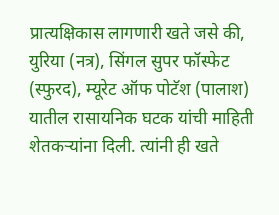प्रात्यक्षिकास लागणारी खते जसे की, युरिया (नत्र), सिंगल सुपर फॉस्फेट (स्फुरद), म्यूरेट ऑफ पोटॅश (पालाश) यातील रासायनिक घटक यांची माहिती शेतकऱ्यांना दिली. त्यांनी ही खते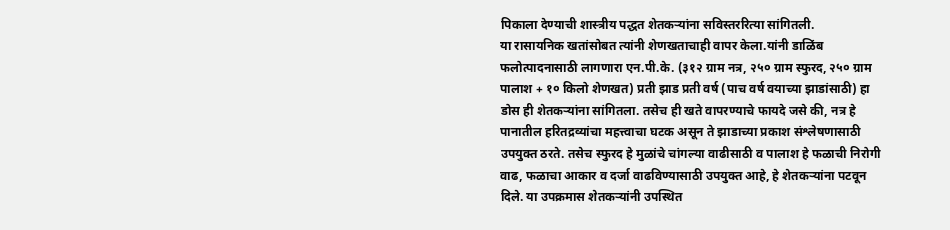पिकाला देण्याची शास्त्रीय पद्धत शेतकऱ्यांना सविस्तररित्या सांगितली.
या रासायनिक खतांसोबत त्यांनी शेणखताचाही वापर केला.यांनी डाळिंब फलोत्पादनासाठी लागणारा एन.पी.के. (३१२ ग्राम नत्र, २५० ग्राम स्फुरद, २५० ग्राम पालाश + १० किलो शेणखत) प्रती झाड प्रती वर्ष (पाच वर्ष वयाच्या झाडांसाठी) हा डोस ही शेतकऱ्यांना सांगितला. तसेच ही खते वापरण्याचे फायदे जसे की, नत्र हे पानातील हरितद्रव्यांचा महत्त्वाचा घटक असून ते झाडाच्या प्रकाश संश्लेषणासाठी उपयुक्त ठरते. तसेच स्फुरद हे मुळांचे चांगल्या वाढीसाठी व पालाश हे फळाची निरोगी वाढ, फळाचा आकार व दर्जा वाढविण्यासाठी उपयुक्त आहे, हे शेतकऱ्यांना पटवून दिले. या उपक्रमास शेतकऱ्यांनी उपस्थित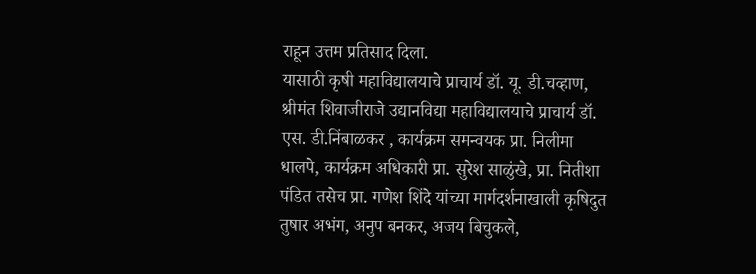राहून उत्तम प्रतिसाद दिला.
यासाठी कृषी महाविद्यालयाचे प्राचार्य डॉ. यू. डी.चव्हाण, श्रीमंत शिवाजीराजे उद्यानविद्या महाविद्यालयाचे प्राचार्य डॉ. एस. डी.निंबाळकर , कार्यक्रम समन्वयक प्रा. निलीमा धालपे, कार्यक्रम अधिकारी प्रा. सुरेश साळुंखे, प्रा. नितीशा पंडित तसेच प्रा. गणेश शिंदे यांच्या मार्गदर्शनाखाली कृषिदुत तुषार अभंग, अनुप बनकर, अजय बिचुकले,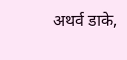अथर्व डाके,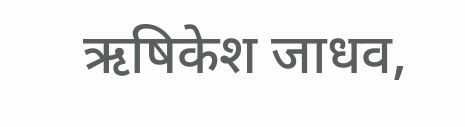ऋषिकेश जाधव,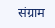संग्राम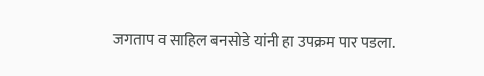जगताप व साहिल बनसोडे यांनी हा उपक्रम पार पडला.